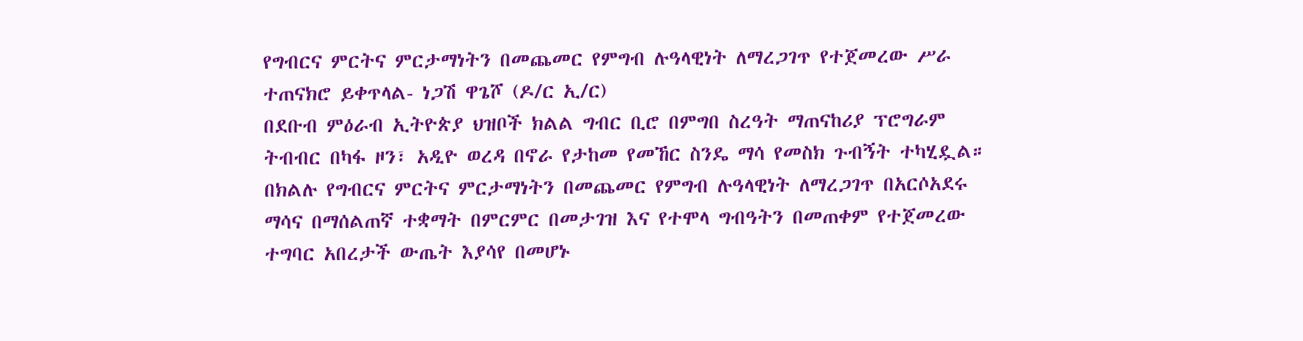የግብርና ምርትና ምርታማነትን በመጨመር የምግብ ሉዓላዊነት ለማረጋገጥ የተጀመረው ሥራ ተጠናክሮ ይቀጥላል- ነጋሽ ዋጌሾ (ዶ/ር ኢ/ር)
በደቡብ ምዕራብ ኢትዮጵያ ህዝቦች ክልል ግብር ቢሮ በምግበ ስረዓት ማጠናከሪያ ፕሮግራም ትብብር በካፋ ዞን፣ አዲዮ ወረዳ በኖራ የታከመ የመኸር ስንዴ ማሳ የመስክ ጉብኝት ተካሂዷል። በክልሉ የግብርና ምርትና ምርታማነትን በመጨመር የምግብ ሉዓላዊነት ለማረጋገጥ በአርሶአደሩ ማሳና በማሰልጠኛ ተቋማት በምርምር በመታገዝ እና የተሞላ ግብዓትን በመጠቀም የተጀመረው ተግባር አበረታች ውጤት እያሳየ በመሆኑ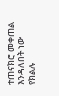ተጠናክሮ መቀጠል እንዳለበት ነው የክልሉ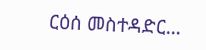ርዕሰ መስተዳድር…